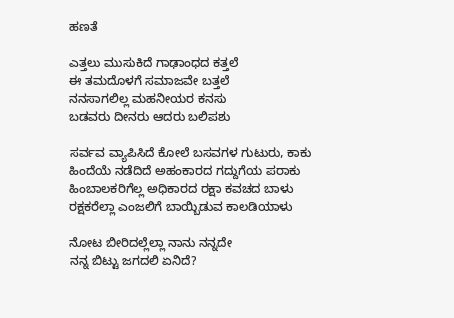ಹಣತೆ

ಎತ್ತಲು ಮುಸುಕಿದೆ ಗಾಢಾಂಧದ ಕತ್ತಲೆ
ಈ ತಮದೊಳಗೆ ಸಮಾಜವೇ ಬತ್ತಲೆ
ನನಸಾಗಲಿಲ್ಲ ಮಹನೀಯರ ಕನಸು
ಬಡವರು ದೀನರು ಆದರು ಬಲಿಪಶು

ಸರ್ವವ ವ್ಯಾಪಿಸಿದೆ ಕೋಲೆ ಬಸವಗಳ ಗುಟುರು, ಕಾಕು
ಹಿಂದೆಯೆ ನಡೆದಿದೆ ಅಹಂಕಾರದ ಗದ್ದುಗೆಯ ಪರಾಕು
ಹಿಂಬಾಲಕರಿಗೆಲ್ಲ ಅಧಿಕಾರದ ರಕ್ಷಾ ಕವಚದ ಬಾಳು
ರಕ್ಷಕರೆಲ್ಲಾ ಎಂಜಲಿಗೆ ಬಾಯ್ಬಿಡುವ ಕಾಲಡಿಯಾಳು

ನೋಟ ಬೀರಿದಲ್ಲೆಲ್ಲಾ ನಾನು ನನ್ನದೇ
ನನ್ನ ಬಿಟ್ಟು ಜಗದಲಿ ಏನಿದೆ?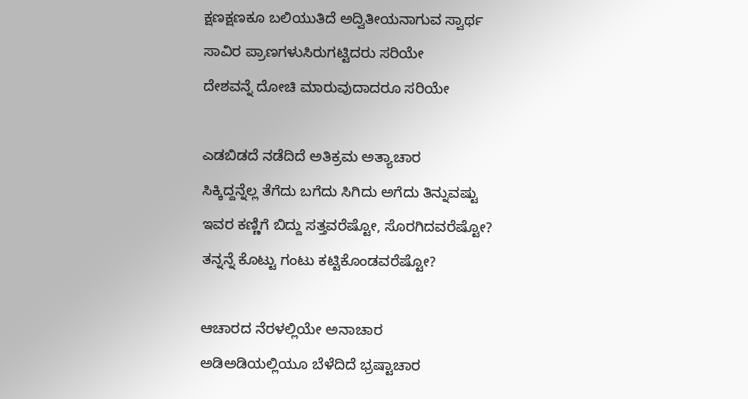ಕ್ಷಣಕ್ಷಣಕೂ ಬಲಿಯುತಿದೆ ಅದ್ವಿತೀಯನಾಗುವ ಸ್ವಾರ್ಥ
ಸಾವಿರ ಪ್ರಾಣಗಳುಸಿರುಗಟ್ಟಿದರು ಸರಿಯೇ
ದೇಶವನ್ನೆ ದೋಚಿ ಮಾರುವುದಾದರೂ ಸರಿಯೇ

ಎಡಬಿಡದೆ ನಡೆದಿದೆ ಅತಿಕ್ರಮ ಅತ್ಯಾಚಾರ
ಸಿಕ್ಕಿದ್ದನ್ನೆಲ್ಲ ತೆಗೆದು ಬಗೆದು ಸಿಗಿದು ಅಗೆದು ತಿನ್ನುವಷ್ಟು
ಇವರ ಕಣ್ಣಿಗೆ ಬಿದ್ದು ಸತ್ತವರೆಷ್ಟೋ, ಸೊರಗಿದವರೆಷ್ಟೋ?
ತನ್ನನ್ನೆ ಕೊಟ್ಟು ಗಂಟು ಕಟ್ಟಿಕೊಂಡವರೆಷ್ಟೋ?

ಆಚಾರದ ನೆರಳಲ್ಲಿಯೇ ಅನಾಚಾರ
ಅಡಿಅಡಿಯಲ್ಲಿಯೂ ಬೆಳೆದಿದೆ ಭ್ರಷ್ಟಾಚಾರ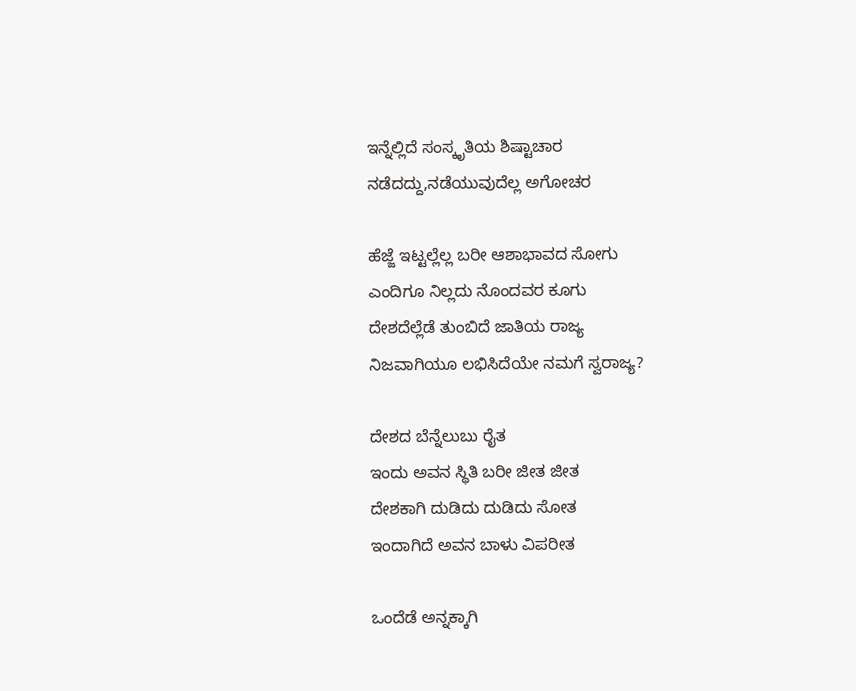ಇನ್ನೆಲ್ಲಿದೆ ಸಂಸ್ಕೃತಿಯ ಶಿಷ್ಟಾಚಾರ
ನಡೆದದ್ದು,ನಡೆಯುವುದೆಲ್ಲ ಅಗೋಚರ

ಹೆಜ್ಜೆ ಇಟ್ಟಲ್ಲೆಲ್ಲ ಬರೀ ಆಶಾಭಾವದ ಸೋಗು
ಎಂದಿಗೂ ನಿಲ್ಲದು ನೊಂದವರ ಕೂಗು
ದೇಶದೆಲ್ಲೆಡೆ ತುಂಬಿದೆ ಜಾತಿಯ ರಾಜ್ಯ
ನಿಜವಾಗಿಯೂ ಲಭಿಸಿದೆಯೇ ನಮಗೆ ಸ್ವರಾಜ್ಯ?

ದೇಶದ ಬೆನ್ನೆಲುಬು ರೈತ
ಇಂದು ಅವನ ಸ್ಥಿತಿ ಬರೀ ಜೀತ ಜೀತ
ದೇಶಕಾಗಿ ದುಡಿದು ದುಡಿದು ಸೋತ
ಇಂದಾಗಿದೆ ಅವನ ಬಾಳು ವಿಪರೀತ

ಒಂದೆಡೆ ಅನ್ನಕ್ಕಾಗಿ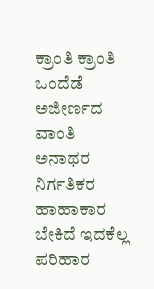ಕ್ರಾಂತಿ ಕ್ರಾಂತಿ
ಒಂದೆಡೆ ಅಜೀರ್ಣದ ವಾಂತಿ
ಅನಾಥರ ನಿರ್ಗತಿಕರ ಹಾಹಾಕಾರ
ಬೇಕಿದೆ ಇದಕೆಲ್ಲ ಪರಿಹಾರ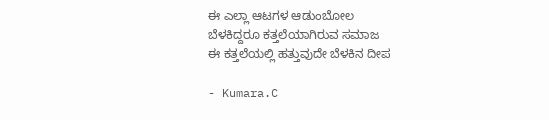ಈ ಎಲ್ಲಾ ಆಟಗಳ ಆಡುಂಬೋಲ
ಬೆಳಕಿದ್ದರೂ ಕತ್ತಲೆಯಾಗಿರುವ ಸಮಾಜ
ಈ ಕತ್ತಲೆಯಲ್ಲಿ ಹತ್ತುವುದೇ ಬೆಳಕಿನ ದೀಪ

- Kumara.C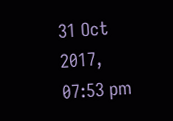31 Oct 2017, 07:53 pm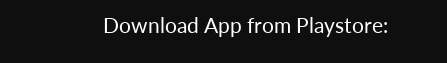Download App from Playstore: